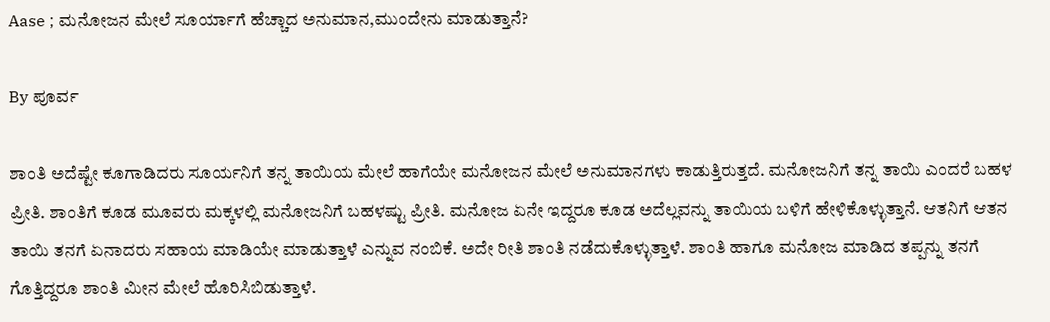Aase ; ಮನೋಜನ ಮೇಲೆ ಸೂರ್ಯಾಗೆ ಹೆಚ್ಚಾದ ಅನುಮಾನ,ಮುಂದೇನು ಮಾಡುತ್ತಾನೆ?

By ಪೂರ್ವ

ಶಾಂತಿ ಅದೆಷ್ಟೇ ಕೂಗಾಡಿದರು ಸೂರ್ಯನಿಗೆ ತನ್ನ ತಾಯಿಯ ಮೇಲೆ ಹಾಗೆಯೇ ಮನೋಜನ ಮೇಲೆ ಅನುಮಾನಗಳು ಕಾಡುತ್ತಿರುತ್ತದೆ. ಮನೋಜನಿಗೆ ತನ್ನ ತಾಯಿ ಎಂದರೆ ಬಹಳ ಪ್ರೀತಿ. ಶಾಂತಿಗೆ ಕೂಡ ಮೂವರು ಮಕ್ಕಳಲ್ಲಿ ಮನೋಜನಿಗೆ ಬಹಳಷ್ಟು ಪ್ರೀತಿ. ಮನೋಜ ಏನೇ ಇದ್ದರೂ ಕೂಡ ಅದೆಲ್ಲವನ್ನು ತಾಯಿಯ ಬಳಿಗೆ ಹೇಳಿಕೊಳ್ಳುತ್ತಾನೆ. ಆತನಿಗೆ ಆತನ ತಾಯಿ ತನಗೆ ಏನಾದರು ಸಹಾಯ ಮಾಡಿಯೇ ಮಾಡುತ್ತಾಳೆ ಎನ್ನುವ ನಂಬಿಕೆ. ಅದೇ ರೀತಿ ಶಾಂತಿ ನಡೆದುಕೊಳ್ಳುತ್ತಾಳೆ. ಶಾಂತಿ ಹಾಗೂ ಮನೋಜ ಮಾಡಿದ ತಪ್ಪನ್ನು ತನಗೆ ಗೊತ್ತಿದ್ದರೂ ಶಾಂತಿ ಮೀನ ಮೇಲೆ ಹೊರಿಸಿಬಿಡುತ್ತಾಳೆ.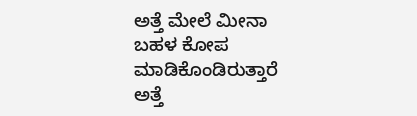ಅತ್ತೆ ಮೇಲೆ ಮೀನಾ ಬಹಳ ಕೋಪ ಮಾಡಿಕೊಂಡಿರುತ್ತಾರೆ ಅತ್ತೆ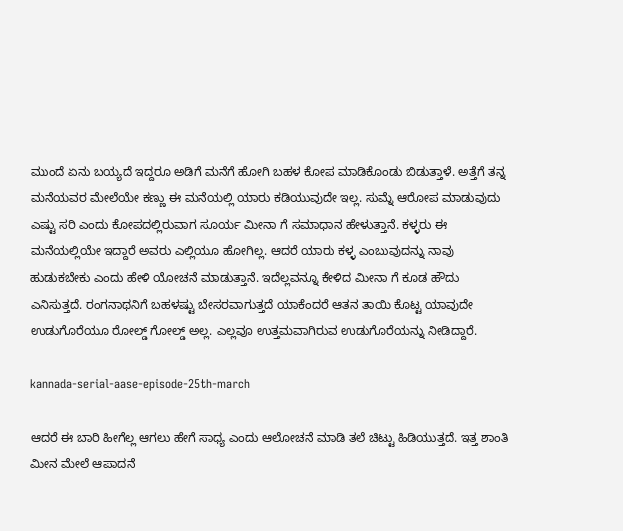ಮುಂದೆ ಏನು ಬಯ್ಯದೆ ಇದ್ದರೂ ಅಡಿಗೆ ಮನೆಗೆ ಹೋಗಿ ಬಹಳ ಕೋಪ ಮಾಡಿಕೊಂಡು ಬಿಡುತ್ತಾಳೆ. ಅತ್ತೆಗೆ ತನ್ನ ಮನೆಯವರ ಮೇಲೆಯೇ ಕಣ್ಣು ಈ ಮನೆಯಲ್ಲಿ ಯಾರು ಕಡಿಯುವುದೇ ಇಲ್ಲ. ಸುಮ್ನೆ ಆರೋಪ ಮಾಡುವುದು ಎಷ್ಟು ಸರಿ ಎಂದು ಕೋಪದಲ್ಲಿರುವಾಗ ಸೂರ್ಯ ಮೀನಾ ಗೆ ಸಮಾಧಾನ ಹೇಳುತ್ತಾನೆ. ಕಳ್ಳರು ಈ ಮನೆಯಲ್ಲಿಯೇ ಇದ್ದಾರೆ ಅವರು ಎಲ್ಲಿಯೂ ಹೋಗಿಲ್ಲ. ಆದರೆ ಯಾರು ಕಳ್ಳ ಎಂಬುವುದನ್ನು ನಾವು ಹುಡುಕಬೇಕು ಎಂದು ಹೇಳಿ ಯೋಚನೆ ಮಾಡುತ್ತಾನೆ. ಇದೆಲ್ಲವನ್ನೂ ಕೇಳಿದ ಮೀನಾ ಗೆ ಕೂಡ ಹೌದು ಎನಿಸುತ್ತದೆ. ರಂಗನಾಥನಿಗೆ ಬಹಳಷ್ಟು ಬೇಸರವಾಗುತ್ತದೆ ಯಾಕೆಂದರೆ ಆತನ ತಾಯಿ ಕೊಟ್ಟ ಯಾವುದೇ ಉಡುಗೊರೆಯೂ ರೋಲ್ಡ್ ಗೋಲ್ಡ್ ಅಲ್ಲ. ಎಲ್ಲವೂ ಉತ್ತಮವಾಗಿರುವ ಉಡುಗೊರೆಯನ್ನು ನೀಡಿದ್ದಾರೆ.

kannada-serial-aase-episode-25th-march

ಆದರೆ ಈ ಬಾರಿ ಹೀಗೆಲ್ಲ ಆಗಲು ಹೇಗೆ ಸಾಧ್ಯ ಎಂದು ಆಲೋಚನೆ ಮಾಡಿ ತಲೆ ಚಿಟ್ಟು ಹಿಡಿಯುತ್ತದೆ. ಇತ್ತ ಶಾಂತಿ ಮೀನ ಮೇಲೆ ಆಪಾದನೆ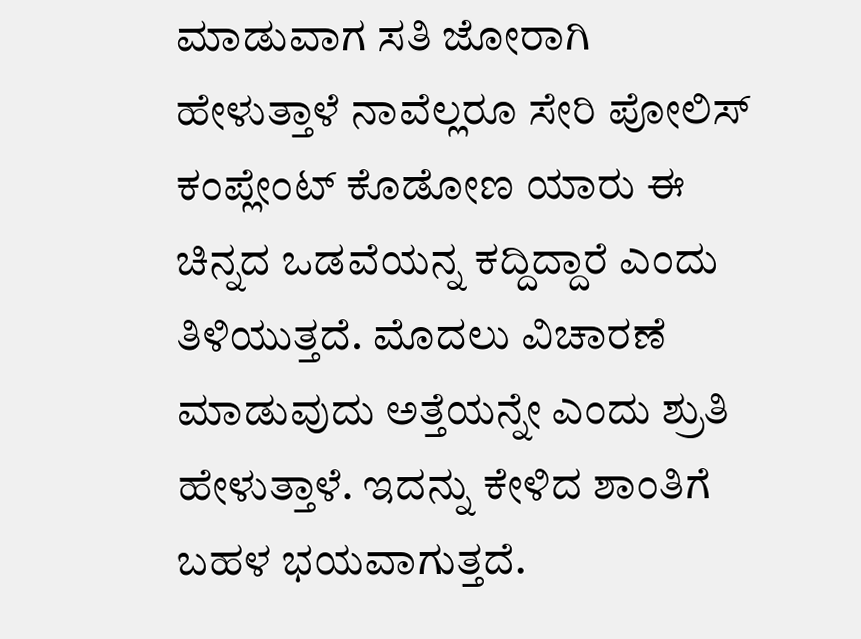ಮಾಡುವಾಗ ಸತಿ ಜೋರಾಗಿ ಹೇಳುತ್ತಾಳೆ ನಾವೆಲ್ಲರೂ ಸೇರಿ ಪೋಲಿಸ್ ಕಂಪ್ಲೇಂಟ್ ಕೊಡೋಣ ಯಾರು ಈ ಚಿನ್ನದ ಒಡವೆಯನ್ನ ಕದ್ದಿದ್ದಾರೆ ಎಂದು ತಿಳಿಯುತ್ತದೆ. ಮೊದಲು ವಿಚಾರಣೆ ಮಾಡುವುದು ಅತ್ತೆಯನ್ನೇ ಎಂದು ಶ್ರುತಿ ಹೇಳುತ್ತಾಳೆ. ಇದನ್ನು ಕೇಳಿದ ಶಾಂತಿಗೆ ಬಹಳ ಭಯವಾಗುತ್ತದೆ.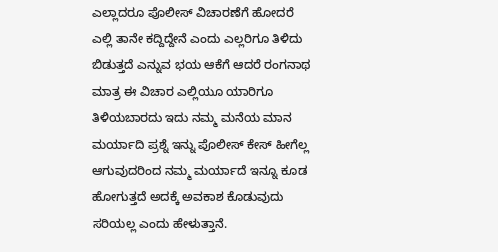ಎಲ್ಲಾದರೂ ಪೊಲೀಸ್ ವಿಚಾರಣೆಗೆ ಹೋದರೆ ಎಲ್ಲಿ ತಾನೇ ಕದ್ದಿದ್ದೇನೆ ಎಂದು ಎಲ್ಲರಿಗೂ ತಿಳಿದು ಬಿಡುತ್ತದೆ ಎನ್ನುವ ಭಯ ಆಕೆಗೆ ಆದರೆ ರಂಗನಾಥ ಮಾತ್ರ ಈ ವಿಚಾರ ಎಲ್ಲಿಯೂ ಯಾರಿಗೂ ತಿಳಿಯಬಾರದು ಇದು ನಮ್ಮ ಮನೆಯ ಮಾನ ಮರ್ಯಾದಿ ಪ್ರಶ್ನೆ ಇನ್ನು ಪೊಲೀಸ್ ಕೇಸ್ ಹೀಗೆಲ್ಲ ಆಗುವುದರಿಂದ ನಮ್ಮ ಮರ್ಯಾದೆ ಇನ್ನೂ ಕೂಡ ಹೋಗುತ್ತದೆ ಅದಕ್ಕೆ ಅವಕಾಶ ಕೊಡುವುದು ಸರಿಯಲ್ಲ ಎಂದು ಹೇಳುತ್ತಾನೆ.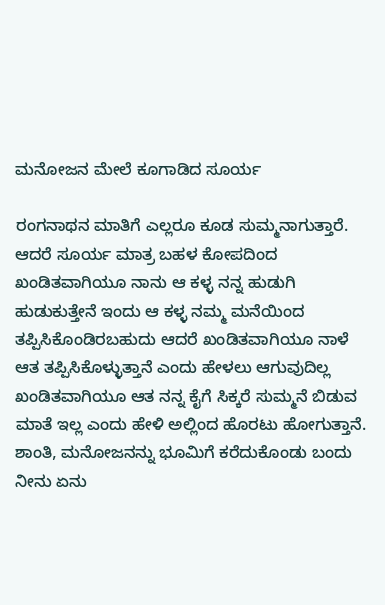ಮನೋಜನ ಮೇಲೆ ಕೂಗಾಡಿದ ಸೂರ್ಯ

ರಂಗನಾಥನ ಮಾತಿಗೆ ಎಲ್ಲರೂ ಕೂಡ ಸುಮ್ಮನಾಗುತ್ತಾರೆ. ಆದರೆ ಸೂರ್ಯ ಮಾತ್ರ ಬಹಳ ಕೋಪದಿಂದ ಖಂಡಿತವಾಗಿಯೂ ನಾನು ಆ ಕಳ್ಳ ನನ್ನ ಹುಡುಗಿ ಹುಡುಕುತ್ತೇನೆ ಇಂದು ಆ ಕಳ್ಳ ನಮ್ಮ ಮನೆಯಿಂದ ತಪ್ಪಿಸಿಕೊಂಡಿರಬಹುದು ಆದರೆ ಖಂಡಿತವಾಗಿಯೂ ನಾಳೆ ಆತ ತಪ್ಪಿಸಿಕೊಳ್ಳುತ್ತಾನೆ ಎಂದು ಹೇಳಲು ಆಗುವುದಿಲ್ಲ ಖಂಡಿತವಾಗಿಯೂ ಆತ ನನ್ನ ಕೈಗೆ ಸಿಕ್ಕರೆ ಸುಮ್ಮನೆ ಬಿಡುವ ಮಾತೆ ಇಲ್ಲ ಎಂದು ಹೇಳಿ ಅಲ್ಲಿಂದ ಹೊರಟು ಹೋಗುತ್ತಾನೆ. ಶಾಂತಿ, ಮನೋಜನನ್ನು ಭೂಮಿಗೆ ಕರೆದುಕೊಂಡು ಬಂದು ನೀನು ಏನು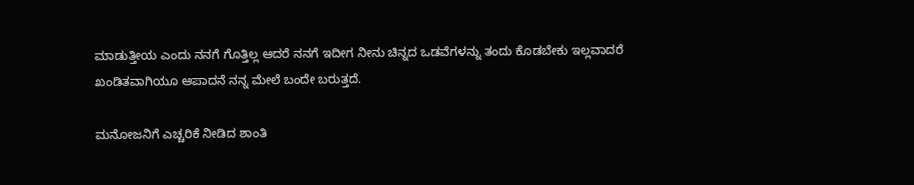ಮಾಡುತ್ತೀಯ ಎಂದು ನನಗೆ ಗೊತ್ತಿಲ್ಲ ಆದರೆ ನನಗೆ ಇದೀಗ ನೀನು ಚಿನ್ನದ ಒಡವೆಗಳನ್ನು ತಂದು ಕೊಡಬೇಕು ಇಲ್ಲವಾದರೆ ಖಂಡಿತವಾಗಿಯೂ ಆಪಾದನೆ ನನ್ನ ಮೇಲೆ ಬಂದೇ ಬರುತ್ತದೆ.

ಮನೋಜನಿಗೆ ಎಚ್ಚರಿಕೆ ನೀಡಿದ ಶಾಂತಿ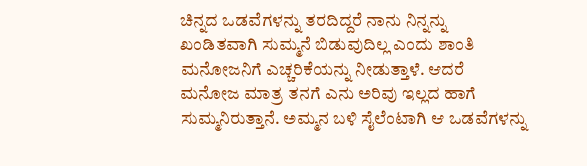ಚಿನ್ನದ ಒಡವೆಗಳನ್ನು ತರದಿದ್ದರೆ ನಾನು ನಿನ್ನನ್ನು ಖಂಡಿತವಾಗಿ ಸುಮ್ಮನೆ ಬಿಡುವುದಿಲ್ಲ ಎಂದು ಶಾಂತಿ ಮನೋಜನಿಗೆ ಎಚ್ಚರಿಕೆಯನ್ನು ನೀಡುತ್ತಾಳೆ. ಆದರೆ ಮನೋಜ ಮಾತ್ರ ತನಗೆ ಎನು ಅರಿವು ಇಲ್ಲದ ಹಾಗೆ ಸುಮ್ಮನಿರುತ್ತಾನೆ. ಅಮ್ಮನ ಬಳಿ ಸೈಲೆಂಟಾಗಿ ಆ ಒಡವೆಗಳನ್ನು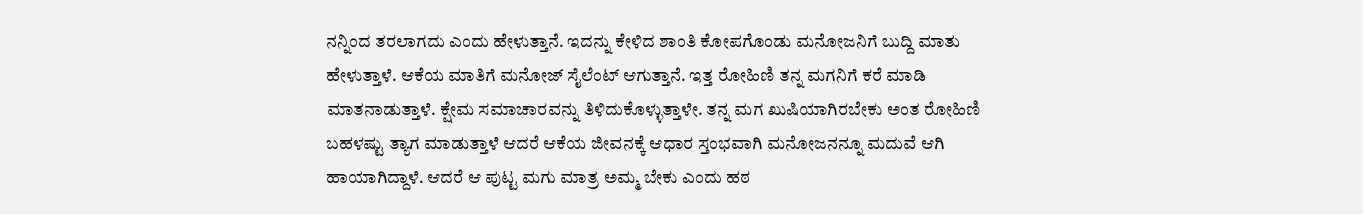ನನ್ನಿಂದ ತರಲಾಗದು ಎಂದು ಹೇಳುತ್ತಾನೆ. ಇದನ್ನು ಕೇಳಿದ ಶಾಂತಿ ಕೋಪಗೊಂಡು ಮನೋಜನಿಗೆ ಬುದ್ದಿ ಮಾತು ಹೇಳುತ್ತಾಳೆ. ಆಕೆಯ ಮಾತಿಗೆ ಮನೋಜ್ ಸೈಲೆಂಟ್ ಆಗುತ್ತಾನೆ. ಇತ್ತ ರೋಹಿಣಿ ತನ್ನ ಮಗನಿಗೆ ಕರೆ ಮಾಡಿ ಮಾತನಾಡುತ್ತಾಳೆ. ಕ್ಷೇಮ ಸಮಾಚಾರವನ್ನು ತಿಳಿದುಕೊಳ್ಳುತ್ತಾಳೇ. ತನ್ನ ಮಗ ಖುಷಿಯಾಗಿರಬೇಕು ಅಂತ ರೋಹಿಣಿ ಬಹಳಷ್ಟು ತ್ಯಾಗ ಮಾಡುತ್ತಾಳೆ ಆದರೆ ಆಕೆಯ ಜೀವನಕ್ಕೆ ಆಧಾರ ಸ್ತಂಭವಾಗಿ ಮನೋಜನನ್ನೂ ಮದುವೆ ಆಗಿ ಹಾಯಾಗಿದ್ದಾಳೆ. ಆದರೆ ಆ ಪುಟ್ಟ ಮಗು ಮಾತ್ರ ಅಮ್ಮ ಬೇಕು ಎಂದು ಹಠ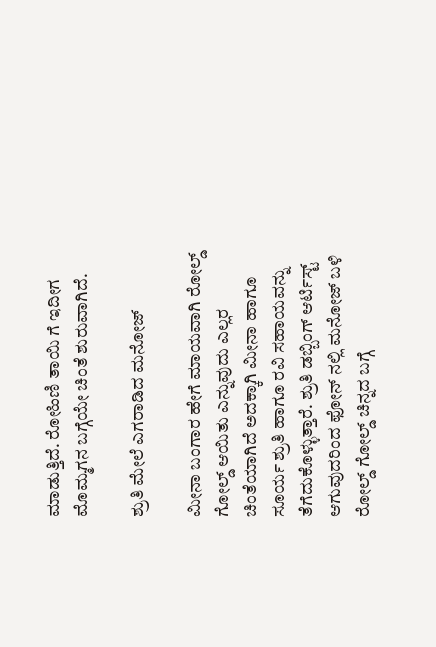ಮಾಡುತ್ತಿದೆ. ರೋಹಿಣಿ ತಾಯಿ ಗೆ ಇದೀಗ ಮೊಮ್ಮಗನ ಬಗ್ಗೆಯೇ ಚಿಂತೆ ಶುರುವಾಗಿದೆ.

ಶ್ರುತಿ ಮೇಲೆ ಎಗರಾಡಿದ ಮನೋಜ್

ಮೀನಾ ಬಂಗಾರ ಹೇಗೆ ಮಾಯವಾಗಿ ರೋಲ್ಡ್ ಗೋಲ್ಡ್ ಆಯಿತು ಎನ್ನುವುದು ಎಲ್ಲರ ಚಿಂತೆಯಾಗಿದೆ ಅದಕ್ಕಾಗಿ ಮೀನಾ ಹಾಗೂ ಸೂರ್ಯ ಶ್ರುತಿ ಹಾಗೂ ರವಿ ಸಹಾಯವನ್ನು ತೆಗೆದುಕೊಳ್ಳುತ್ತಾರೆ. ಶ್ರುತಿ ಡಬ್ಬಿಂಗ್ ಆರ್ಟಿಸ್ಟ್ ಆಗುವುದರಿಂದ ಫೋನ್ ನಲ್ಲಿ ಮನೋಜ್ ಬಳಿ ರೋಲ್ಡ್ ಗೋಲ್ಡ್ ಚಿನ್ನದ ಬಗ್ಗೆ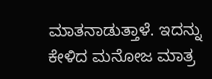ಮಾತನಾಡುತ್ತಾಳೆ. ಇದನ್ನು ಕೇಳಿದ ಮನೋಜ ಮಾತ್ರ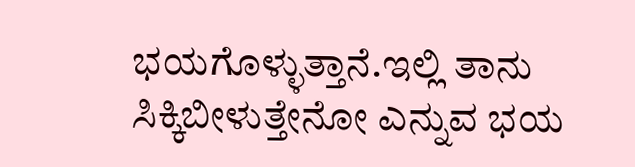ಭಯಗೊಳ್ಳುತ್ತಾನೆ.ಇಲ್ಲಿ ತಾನು ಸಿಕ್ಕಿಬೀಳುತ್ತೇನೋ ಎನ್ನುವ ಭಯ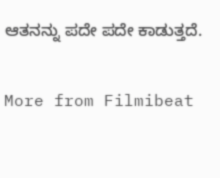ಆತನನ್ನು ಪದೇ ಪದೇ ಕಾಡುತ್ತದೆ.

More from Filmibeat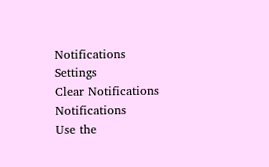Notifications
Settings
Clear Notifications
Notifications
Use the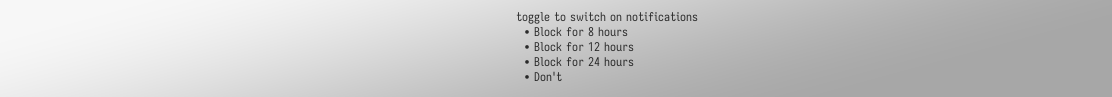toggle to switch on notifications
  • Block for 8 hours
  • Block for 12 hours
  • Block for 24 hours
  • Don't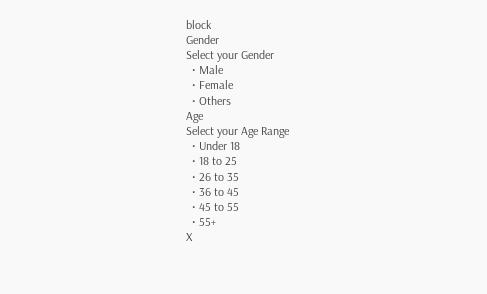block
Gender
Select your Gender
  • Male
  • Female
  • Others
Age
Select your Age Range
  • Under 18
  • 18 to 25
  • 26 to 35
  • 36 to 45
  • 45 to 55
  • 55+
X